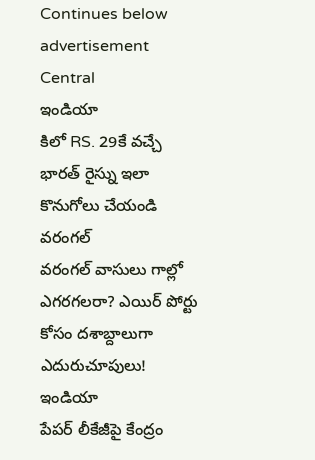Continues below advertisement
Central
ఇండియా
కిలో RS. 29కే వచ్చే భారత్ రైస్ను ఇలా కొనుగోలు చేయండి
వరంగల్
వరంగల్ వాసులు గాల్లో ఎగరగలరా? ఎయిర్ పోర్టు కోసం దశాబ్దాలుగా ఎదురుచూపులు!
ఇండియా
పేపర్ లీకేజీపై కేంద్రం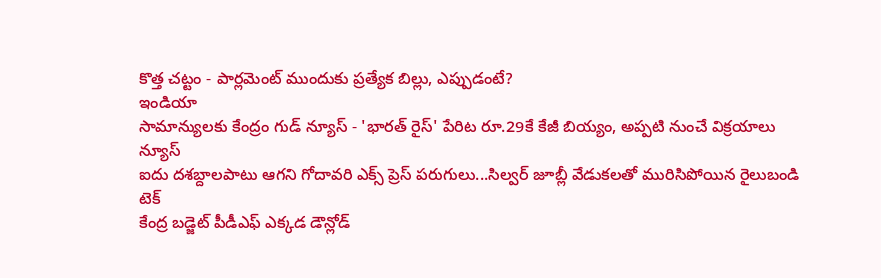కొత్త చట్టం - పార్లమెంట్ ముందుకు ప్రత్యేక బిల్లు, ఎప్పుడంటే?
ఇండియా
సామాన్యులకు కేంద్రం గుడ్ న్యూస్ - 'భారత్ రైస్' పేరిట రూ.29కే కేజీ బియ్యం, అప్పటి నుంచే విక్రయాలు
న్యూస్
ఐదు దశబ్దాలపాటు ఆగని గోదావరి ఎక్స్ ప్రెస్ పరుగులు...సిల్వర్ జూబ్లీ వేడుకలతో మురిసిపోయిన రైలుబండి
టెక్
కేంద్ర బడ్జెట్ పీడీఎఫ్ ఎక్కడ డౌన్లోడ్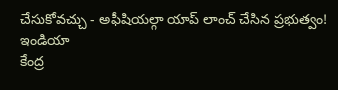చేసుకోవచ్చు - అఫీషియల్గా యాప్ లాంచ్ చేసిన ప్రభుత్వం!
ఇండియా
కేంద్ర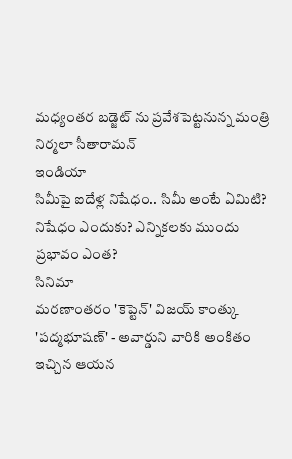మధ్యంతర బడ్జెట్ ను ప్రవేశపెట్టనున్న మంత్రి నిర్మలా సీతారామన్
ఇండియా
సిమీపై ఐదేళ్ల నిషేధం.. సిమీ అంటే ఏమిటి? నిషేధం ఎందుకు? ఎన్నికలకు ముందు ప్రభావం ఎంత?
సినిమా
మరణాంతరం 'కెప్టెన్' విజయ్ కాంత్కు 'పద్మభూషణ్' - అవార్డుని వారికి అంకితం ఇచ్చిన ఆయన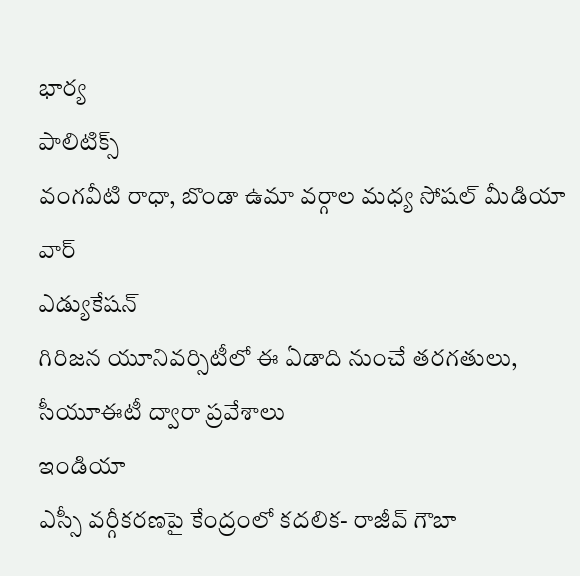భార్య
పాలిటిక్స్
వంగవీటి రాధా, బొండా ఉమా వర్గాల మధ్య సోషల్ మీడియా వార్
ఎడ్యుకేషన్
గిరిజన యూనివర్సిటీలో ఈ ఏడాది నుంచే తరగతులు, సీయూఈటీ ద్వారా ప్రవేశాలు
ఇండియా
ఎస్సీ వర్గీకరణపై కేంద్రంలో కదలిక- రాజీవ్ గౌబా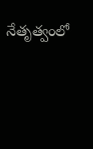నేతృత్వంలో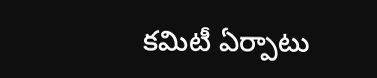కమిటీ ఏర్పాటు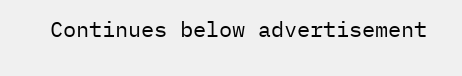Continues below advertisement